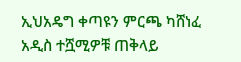ኢህአዴግ ቀጣዩን ምርጫ ካሸነፈ አዲስ ተሿሚዎቹ ጠቅላይ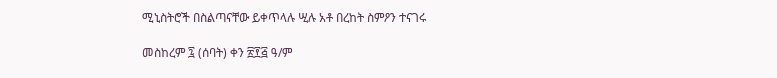ሚኒስትሮች በስልጣናቸው ይቀጥላሉ ሢሉ አቶ በረከት ስምዖን ተናገሩ

መስከረም ፯ (ሰባት) ቀን ፳፻፭ ዓ/ም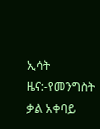ኢሳት ዜና:-የመንግስት ቃል አቀባይ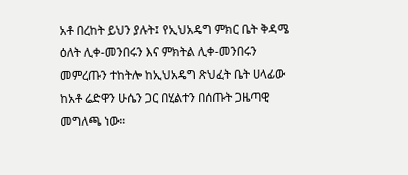አቶ በረከት ይህን ያሉት፤ የኢህአዴግ ምክር ቤት ቅዳሜ ዕለት ሊቀ-መንበሩን እና ምክትል ሊቀ-መንበሩን መምረጡን ተከትሎ ከኢህአዴግ ጽህፈት ቤት ሀላፊው ከአቶ ሬድዋን ሁሴን ጋር በሂልተን በሰጡት ጋዜጣዊ መግለጫ ነው።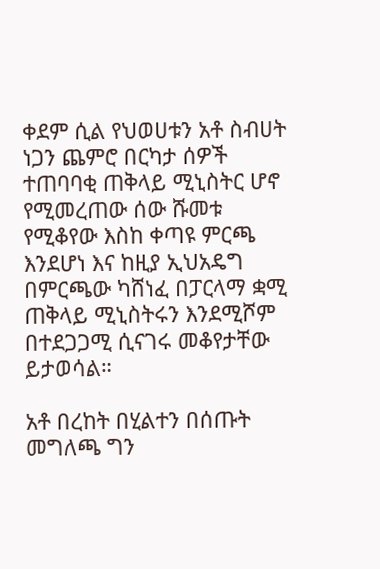ቀደም ሲል የህወሀቱን አቶ ስብሀት ነጋን ጨምሮ በርካታ ሰዎች ተጠባባቂ ጠቅላይ ሚኒስትር ሆኖ የሚመረጠው ሰው ሹመቱ የሚቆየው እስከ ቀጣዩ ምርጫ እንደሆነ እና ከዚያ ኢህአዴግ በምርጫው ካሸነፈ በፓርላማ ቋሚ ጠቅላይ ሚኒስትሩን እንደሚሾም በተደጋጋሚ ሲናገሩ መቆየታቸው ይታወሳል።

አቶ በረከት በሂልተን በሰጡት መግለጫ ግን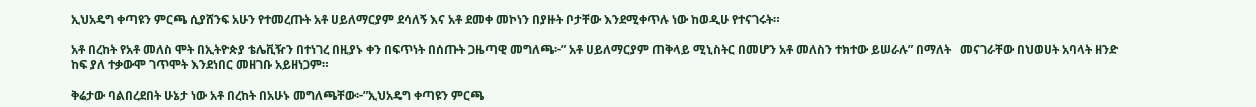ኢህአዴግ ቀጣዩን ምርጫ ሲያሸንፍ አሁን የተመረጡት አቶ ሀይለማርያም ደሳለኝ እና አቶ ደመቀ መኮነን በያዙት ቦታቸው እንደሚቀጥሉ ነው ከወዲሁ የተናገሩት።

አቶ በረከት የአቶ መለስ ሞት በኢትዮጵያ ቴሌቪዥን በተነገረ በዚያኑ ቀን በፍጥነት በሰጡት ጋዜጣዊ መግለጫ፦” አቶ ሀይለማርያም ጠቅላይ ሚኒስትር በመሆን አቶ መለስን ተክተው ይሠራሉ” በማለት   መናገራቸው በህወሀት አባላት ዘንድ ከፍ ያለ ተቃውሞ ገጥሞት እንደነበር መዘገቡ አይዘነጋም።

ቅሬታው ባልበረደበት ሁኔታ ነው አቶ በረከት በአሁኑ መግለጫቸው፦”ኢህአዴግ ቀጣዩን ምርጫ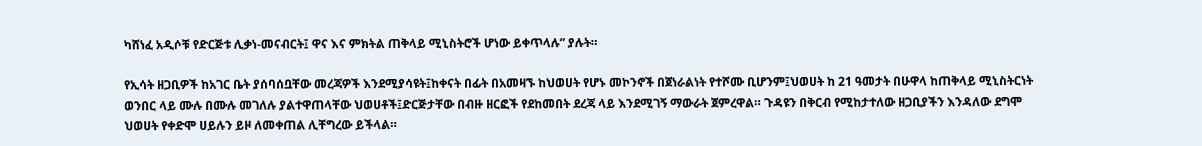ካሸነፈ አዲሶቹ የድርጅቱ ሊቃነ-መናብርት፤ ዋና እና ምክትል ጠቅላይ ሚኒስትሮች ሆነው ይቀጥላሉ” ያሉት።

የኢሳት ዘጋቢዎች ከአገር ቤት ያሰባሰቧቸው መረጃዎች እንደሚያሳዩት፤ከቀናት በፊት በአመዛኙ ከህወሀት የሆኑ መኮንኖች በጀነራልነት የተሾሙ ቢሆንም፤ህወሀት ከ 21 ዓመታት በሁዋላ ከጠቅላይ ሚኒስትርነት ወንበር ላይ ሙሉ በሙሉ መገለሉ ያልተዋጠላቸው ህወሀቶች፤ድርጅታቸው በብዙ ዘርፎች የደከመበት ደረጃ ላይ እንደሚገኝ ማውራት ጀምረዋል። ጉዳዩን በቅርብ የሚከታተለው ዘጋቢያችን እንዳለው ደግሞ ህወሀት የቀድሞ ሀይሉን ይዞ ለመቀጠል ሊቸግረው ይችላል።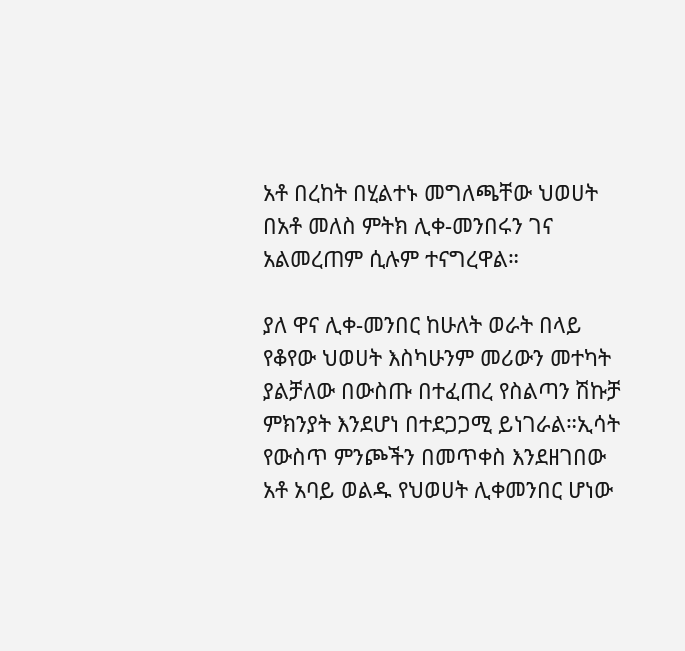አቶ በረከት በሂልተኑ መግለጫቸው ህወሀት በአቶ መለስ ምትክ ሊቀ-መንበሩን ገና አልመረጠም ሲሉም ተናግረዋል።

ያለ ዋና ሊቀ-መንበር ከሁለት ወራት በላይ የቆየው ህወሀት እስካሁንም መሪውን መተካት ያልቻለው በውስጡ በተፈጠረ የስልጣን ሽኩቻ ምክንያት እንደሆነ በተደጋጋሚ ይነገራል።ኢሳት የውስጥ ምንጮችን በመጥቀስ እንደዘገበው አቶ አባይ ወልዱ የህወሀት ሊቀመንበር ሆነው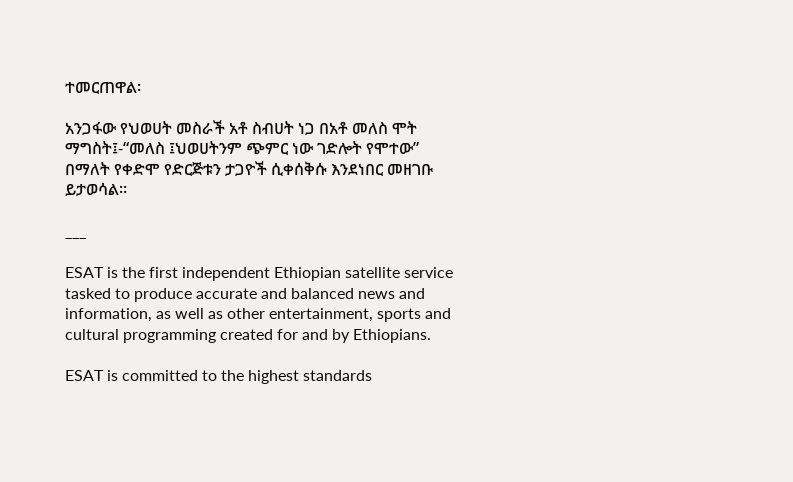ተመርጠዋል፡

አንጋፋው የህወሀት መስራች አቶ ስብሀት ነጋ በአቶ መለስ ሞት ማግስት፤-“መለስ ፤ህወሀትንም ጭምር ነው ገድሎት የሞተው” በማለት የቀድሞ የድርጅቱን ታጋዮች ሲቀሰቅሱ እንደነበር መዘገቡ ይታወሳል።

___

ESAT is the first independent Ethiopian satellite service tasked to produce accurate and balanced news and information, as well as other entertainment, sports and cultural programming created for and by Ethiopians.

ESAT is committed to the highest standards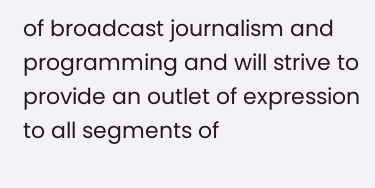of broadcast journalism and programming and will strive to provide an outlet of expression to all segments of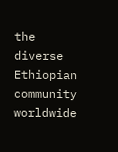the diverse Ethiopian community worldwide